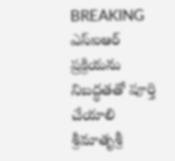BREAKING
ఎస్‌ఐఆర్ ప్రక్రియను నిబద్ధతతో పూర్తి చేయాలి శ్రీమాతృశ్రీ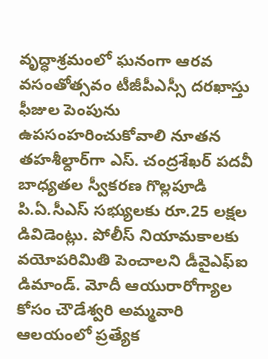వృద్ధాశ్రమంలో ఘనంగా ఆరవ వసంతోత్సవం టీజీపీఎస్సీ దరఖాస్తు ఫీజుల పెంపును ఉపసంహరించుకోవాలి నూతన తహశీల్దార్‌గా ఎస్. చంద్రశేఖర్ పదవీ బాధ్యతల స్వీకరణ గొల్లపూడి పి.ఏ.సీఎస్ సభ్యులకు రూ.25 లక్షల డివిడెంట్లు. పోలీస్ నియామకాలకు వయోపరిమితి పెంచాలని డీవైఎఫ్‌ఐ డిమాండ్. మోదీ ఆయురారోగ్యాల కోసం చౌడేశ్వరి అమ్మవారి ఆలయంలో ప్రత్యేక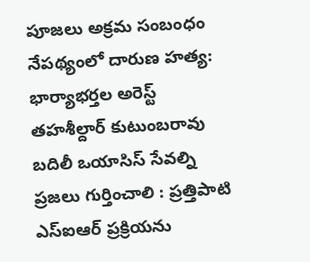పూజలు అక్రమ సంబంధం నేపథ్యంలో దారుణ హత్య: భార్యాభర్తల అరెస్ట్ తహశీల్దార్ కుటుంబరావు బదిలీ ఒయాసిస్ సేవల్ని ప్రజలు గుర్తించాలి : ప్రత్తిపాటి ఎస్‌ఐఆర్ ప్రక్రియను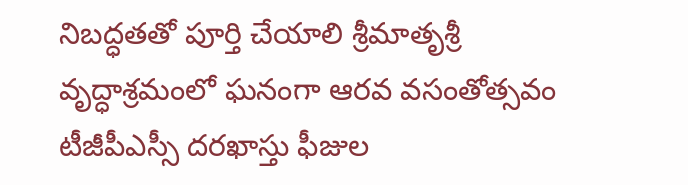నిబద్ధతతో పూర్తి చేయాలి శ్రీమాతృశ్రీ వృద్ధాశ్రమంలో ఘనంగా ఆరవ వసంతోత్సవం టీజీపీఎస్సీ దరఖాస్తు ఫీజుల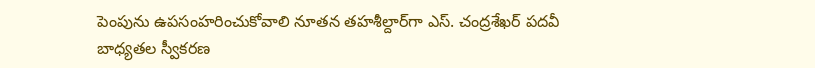పెంపును ఉపసంహరించుకోవాలి నూతన తహశీల్దార్‌గా ఎస్. చంద్రశేఖర్ పదవీ బాధ్యతల స్వీకరణ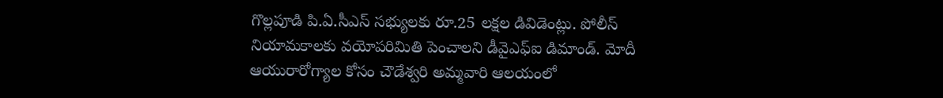గొల్లపూడి పి.ఏ.సీఎస్ సభ్యులకు రూ.25 లక్షల డివిడెంట్లు. పోలీస్ నియామకాలకు వయోపరిమితి పెంచాలని డీవైఎఫ్‌ఐ డిమాండ్. మోదీ ఆయురారోగ్యాల కోసం చౌడేశ్వరి అమ్మవారి ఆలయంలో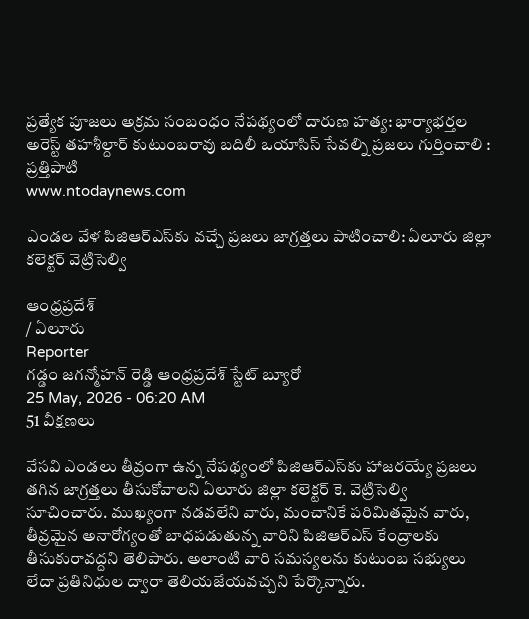ప్రత్యేక పూజలు అక్రమ సంబంధం నేపథ్యంలో దారుణ హత్య: భార్యాభర్తల అరెస్ట్ తహశీల్దార్ కుటుంబరావు బదిలీ ఒయాసిస్ సేవల్ని ప్రజలు గుర్తించాలి : ప్రత్తిపాటి
www.ntodaynews.com

ఎండల వేళ పిజిఆర్ఎస్‌కు వచ్చే ప్రజలు జాగ్రత్తలు పాటించాలి: ఏలూరు జిల్లా కలెక్టర్ వెట్రిసెల్వి

ఆంధ్రప్రదేశ్
/ ఏలూరు
Reporter
గడ్డం జగన్మోహన్ రెడ్డి ఆంధ్రప్రదేశ్ స్టేట్ బ్యూరో
25 May, 2026 - 06:20 AM
51 వీక్షణలు

వేసవి ఎండలు తీవ్రంగా ఉన్న నేపథ్యంలో పిజిఆర్ఎస్‌కు హాజరయ్యే ప్రజలు తగిన జాగ్రత్తలు తీసుకోవాలని ఏలూరు జిల్లా కలెక్టర్ కె. వెట్రిసెల్వి సూచించారు. ముఖ్యంగా నడవలేని వారు, మంచానికే పరిమితమైన వారు, తీవ్రమైన అనారోగ్యంతో బాధపడుతున్న వారిని పిజిఆర్ఎస్ కేంద్రాలకు తీసుకురావద్దని తెలిపారు. అలాంటి వారి సమస్యలను కుటుంబ సభ్యులు లేదా ప్రతినిధుల ద్వారా తెలియజేయవచ్చని పేర్కొన్నారు.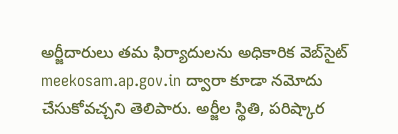అర్జీదారులు తమ ఫిర్యాదులను అధికారిక వెబ్‌సైట్ meekosam.ap.gov.in ద్వారా కూడా నమోదు చేసుకోవచ్చని తెలిపారు. అర్జీల స్థితి, పరిష్కార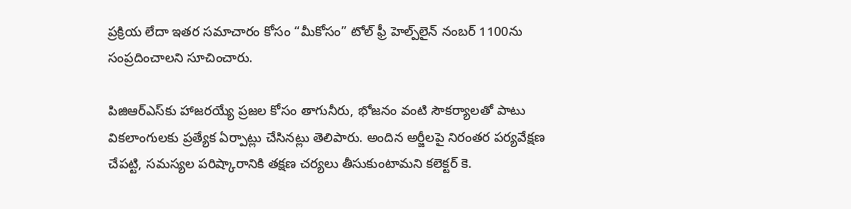ప్రక్రియ లేదా ఇతర సమాచారం కోసం “మీకోసం” టోల్ ఫ్రీ హెల్ప్‌లైన్ నంబర్ 1100ను సంప్రదించాలని సూచించారు.

పిజిఆర్ఎస్‌కు హాజరయ్యే ప్రజల కోసం తాగునీరు, భోజనం వంటి సౌకర్యాలతో పాటు వికలాంగులకు ప్రత్యేక ఏర్పాట్లు చేసినట్లు తెలిపారు. అందిన అర్జీలపై నిరంతర పర్యవేక్షణ చేపట్టి, సమస్యల పరిష్కారానికి తక్షణ చర్యలు తీసుకుంటామని కలెక్టర్ కె.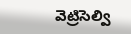వెట్రిసెల్వి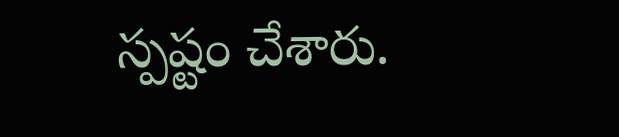స్పష్టం చేశారు.